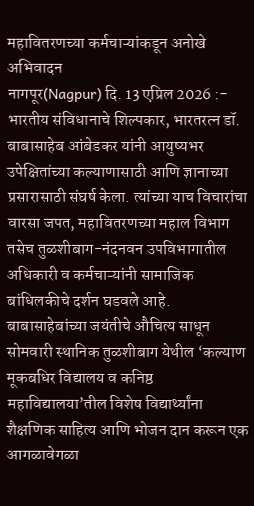महावितरणच्या कर्मचाऱ्यांकडून अनोखे अभिवादन
नागपूर(Nagpur) दि. 13 एप्रिल 2026 :- भारतीय संविधानाचे शिल्पकार, भारतरत्न डॉ. बाबासाहेब आंबेडकर यांनी आयुष्यभर उपेक्षितांच्या कल्याणासाठी आणि ज्ञानाच्या प्रसारासाठी संघर्ष केला. त्यांच्या याच विचारांचा वारसा जपत, महावितरणच्या महाल विभाग तसेच तुळशीबाग-नंदनवन उपविभागातील अधिकारी व कर्मचाऱ्यांनी सामाजिक बांधिलकीचे दर्शन घडवले आहे. बाबासाहेबांच्या जयंतीचे औचित्य साधून सोमवारी स्थानिक तुळशीबाग येथील ‘कल्याण मूकबधिर विद्यालय व कनिष्ठ महाविद्यालया’तील विशेष विद्यार्थ्यांना शैक्षणिक साहित्य आणि भोजन दान करून एक आगळावेगळा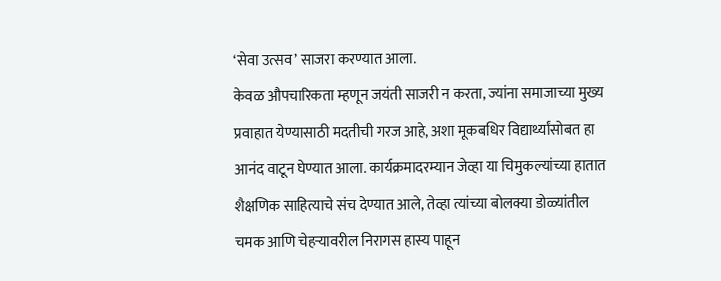‘सेवा उत्सव’ साजरा करण्यात आला.
केवळ औपचारिकता म्हणून जयंती साजरी न करता, ज्यांना समाजाच्या मुख्य प्रवाहात येण्यासाठी मदतीची गरज आहे, अशा मूकबधिर विद्यार्थ्यांसोबत हा आनंद वाटून घेण्यात आला. कार्यक्रमादरम्यान जेव्हा या चिमुकल्यांच्या हातात शैक्षणिक साहित्याचे संच देण्यात आले, तेव्हा त्यांच्या बोलक्या डोळ्यांतील चमक आणि चेहऱ्यावरील निरागस हास्य पाहून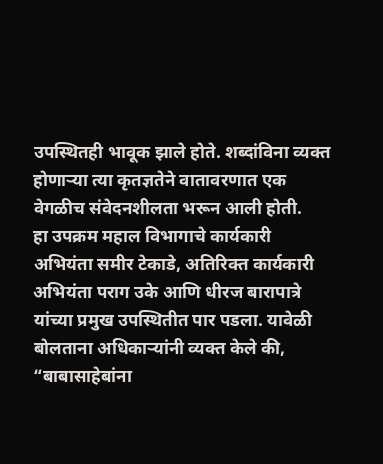उपस्थितही भावूक झाले होते. शब्दांविना व्यक्त होणाऱ्या त्या कृतज्ञतेने वातावरणात एक वेगळीच संवेदनशीलता भरून आली होती.
हा उपक्रम महाल विभागाचे कार्यकारी अभियंता समीर टेकाडे, अतिरिक्त कार्यकारी अभियंता पराग उके आणि धीरज बारापात्रे यांच्या प्रमुख उपस्थितीत पार पडला. यावेळी बोलताना अधिकाऱ्यांनी व्यक्त केले की, “बाबासाहेबांना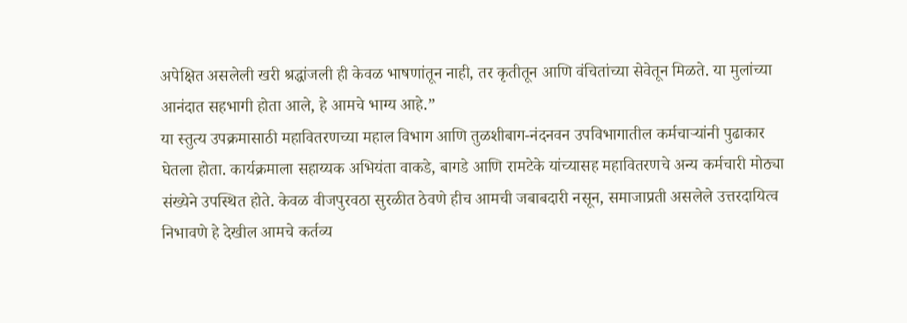अपेक्षित असलेली खरी श्रद्धांजली ही केवळ भाषणांतून नाही, तर कृतीतून आणि वंचितांच्या सेवेतून मिळते. या मुलांच्या आनंदात सहभागी होता आले, हे आमचे भाग्य आहे.”
या स्तुत्य उपक्रमासाठी महावितरणच्या महाल विभाग आणि तुळशीबाग-नंदनवन उपविभागातील कर्मचाऱ्यांनी पुढाकार घेतला होता. कार्यक्रमाला सहाय्यक अभियंता वाकडे, बागडे आणि रामटेके यांच्यासह महावितरणचे अन्य कर्मचारी मोठ्या संख्येने उपस्थित होते. केवळ वीजपुरवठा सुरळीत ठेवणे हीच आमची जबाबदारी नसून, समाजाप्रती असलेले उत्तरदायित्व निभावणे हे देखील आमचे कर्तव्य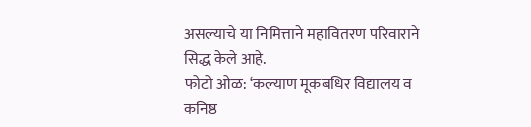असल्याचे या निमित्ताने महावितरण परिवाराने सिद्ध केले आहे.
फोटो ओळ: ‘कल्याण मूकबधिर विद्यालय व कनिष्ठ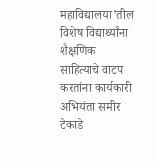महाविद्यालया’तील विशेष विद्यार्थ्यांना शैक्षणिक साहित्याचे वाटप करतांना कार्यकारी अभियंता समीर टेकाडे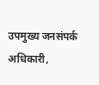उपमुख्य जनसंपर्क अधिकारी,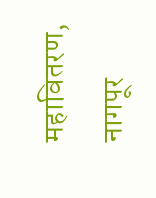महावितरण, नागपूर